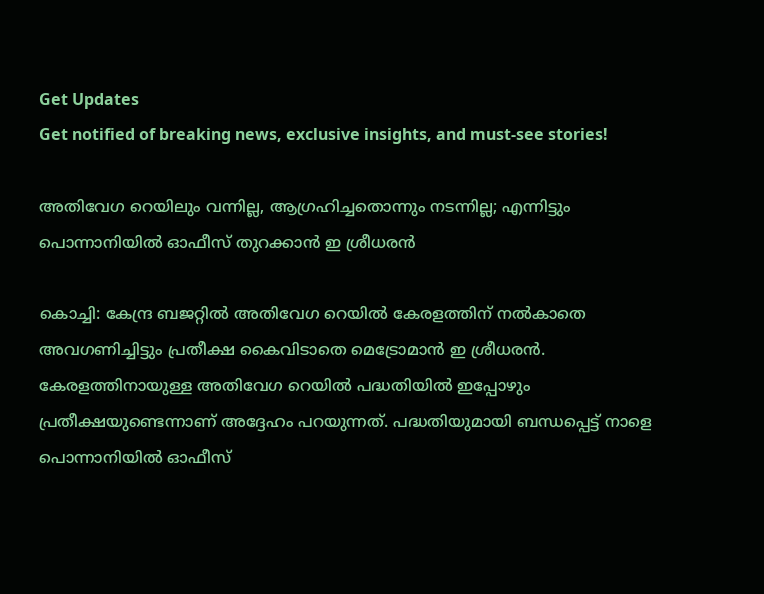Get Updates
Get notified of breaking news, exclusive insights, and must-see stories!

അതിവേഗ റെയിലും വന്നില്ല, ആഗ്രഹിച്ചതൊന്നും നടന്നില്ല; എന്നിട്ടും പൊന്നാനിയിൽ ഓഫീസ് തുറക്കാൻ ഇ ശ്രീധരൻ

കൊച്ചി: കേന്ദ്ര ബജറ്റിൽ അതിവേഗ റെയിൽ കേരളത്തിന് നൽകാതെ അവഗണിച്ചിട്ടും പ്രതീക്ഷ കൈവിടാതെ മെട്രോമാൻ ഇ ശ്രീധരൻ. കേരളത്തിനായുള്ള അതിവേഗ റെയിൽ പദ്ധതിയിൽ ഇപ്പോഴും പ്രതീക്ഷയുണ്ടെന്നാണ് അദ്ദേഹം പറയുന്നത്. പദ്ധതിയുമായി ബന്ധപ്പെട്ട് നാളെ പൊന്നാനിയിൽ ഓഫീസ്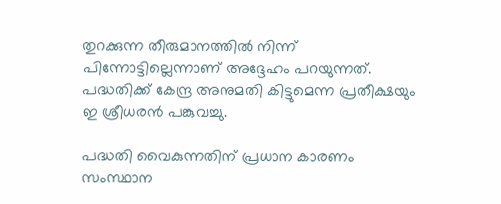തുറക്കുന്ന തീരുമാനത്തിൽ നിന്ന് പിന്നോട്ടില്ലെന്നാണ് അദ്ദേഹം പറയുന്നത്. പദ്ധതിക്ക് കേന്ദ്ര അനുമതി കിട്ടുമെന്ന പ്രതീക്ഷയും ഇ ശ്രീധരൻ പങ്കുവച്ചു.

പദ്ധതി വൈകുന്നതിന് പ്രധാന കാരണം സംസ്ഥാന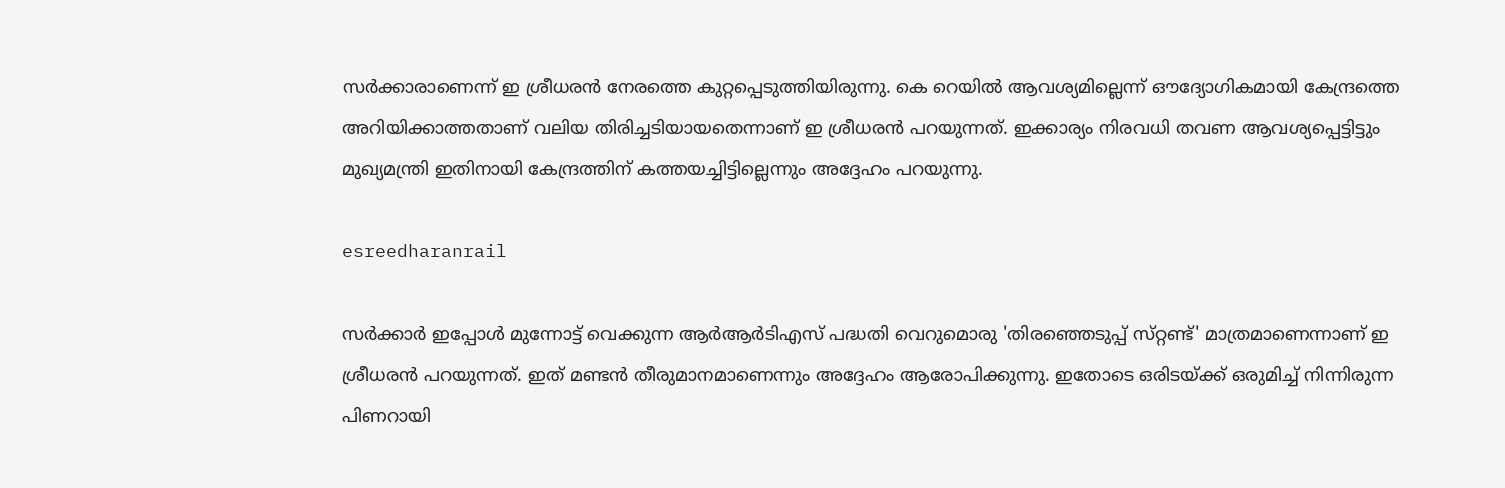സർക്കാരാണെന്ന് ഇ ശ്രീധരൻ നേരത്തെ കുറ്റപ്പെടുത്തിയിരുന്നു. കെ റെയിൽ ആവശ്യമില്ലെന്ന് ഔദ്യോഗികമായി കേന്ദ്രത്തെ അറിയിക്കാത്തതാണ് വലിയ തിരിച്ചടിയായതെന്നാണ് ഇ ശ്രീധരൻ പറയുന്നത്. ഇക്കാര്യം നിരവധി തവണ ആവശ്യപ്പെട്ടിട്ടും മുഖ്യമന്ത്രി ഇതിനായി കേന്ദ്രത്തിന് കത്തയച്ചിട്ടില്ലെന്നും അദ്ദേഹം പറയുന്നു.

esreedharanrail

സർക്കാർ ഇപ്പോൾ മുന്നോട്ട് വെക്കുന്ന ആർആർടിഎസ് പദ്ധതി വെറുമൊരു 'തിരഞ്ഞെടുപ്പ് സ്‌റ്റണ്ട്' മാത്രമാണെന്നാണ് ഇ ശ്രീധരൻ പറയുന്നത്. ഇത് മണ്ടൻ തീരുമാനമാണെന്നും അദ്ദേഹം ആരോപിക്കുന്നു. ഇതോടെ ഒരിടയ്ക്ക് ഒരുമിച്ച് നിന്നിരുന്ന പിണറായി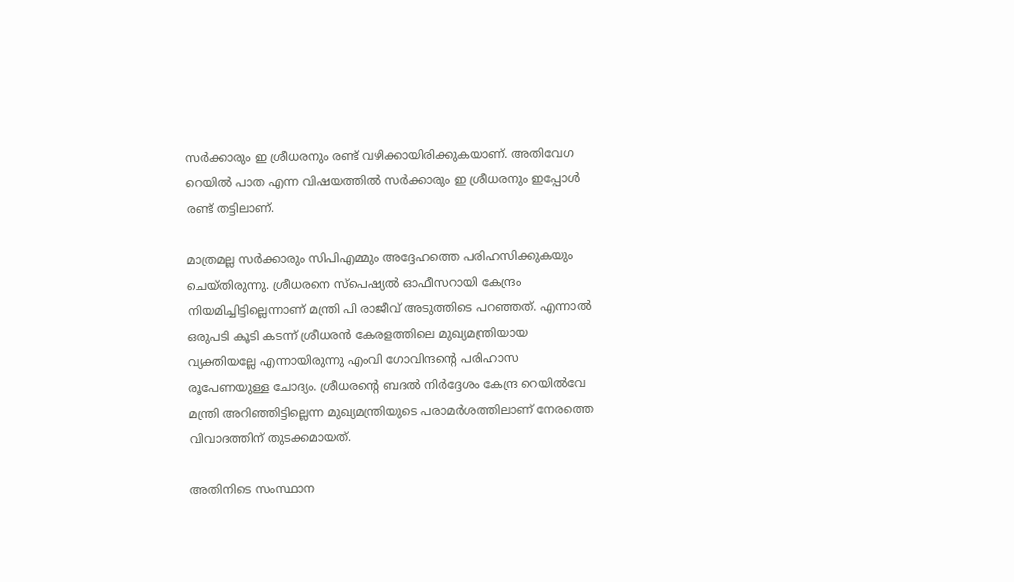സർക്കാരും ഇ ശ്രീധരനും രണ്ട് വഴിക്കായിരിക്കുകയാണ്. അതിവേഗ റെയിൽ പാത എന്ന വിഷയത്തിൽ സർക്കാരും ഇ ശ്രീധരനും ഇപ്പോൾ രണ്ട് തട്ടിലാണ്.

മാത്രമല്ല സർക്കാരും സിപിഎമ്മും അദ്ദേഹത്തെ പരിഹസിക്കുകയും ചെയ്‌തിരുന്നു. ശ്രീധരനെ സ്പെഷ്യൽ ഓഫീസറായി കേന്ദ്രം നിയമിച്ചിട്ടില്ലെന്നാണ് മന്ത്രി പി രാജീവ് അടുത്തിടെ പറഞ്ഞത്. എന്നാൽ ഒരുപടി കൂടി കടന്ന് ശ്രീധരൻ കേരളത്തിലെ മുഖ്യമന്ത്രിയായ വ്യക്തിയല്ലേ എന്നായിരുന്നു എംവി ഗോവിന്ദന്റെ പരിഹാസ രൂപേണയുള്ള ചോദ്യം. ശ്രീധരന്റെ ബദൽ നിർദ്ദേശം കേന്ദ്ര റെയിൽവേ മന്ത്രി അറിഞ്ഞിട്ടില്ലെന്ന മുഖ്യമന്ത്രിയുടെ പരാമർശത്തിലാണ് നേരത്തെ വിവാദത്തിന് തുടക്കമായത്.

അതിനിടെ സംസ്ഥാന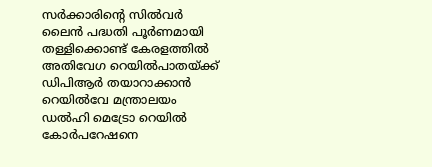സർക്കാരിന്റെ സിൽവർ ലൈൻ പദ്ധതി പൂർണമായി തള്ളിക്കൊണ്ട് കേരളത്തിൽ അതിവേഗ റെയിൽപാതയ്ക്ക് ഡിപിആർ തയാറാക്കാൻ റെയിൽവേ മന്ത്രാലയം ഡൽഹി മെട്രോ റെയിൽ കോർപറേഷനെ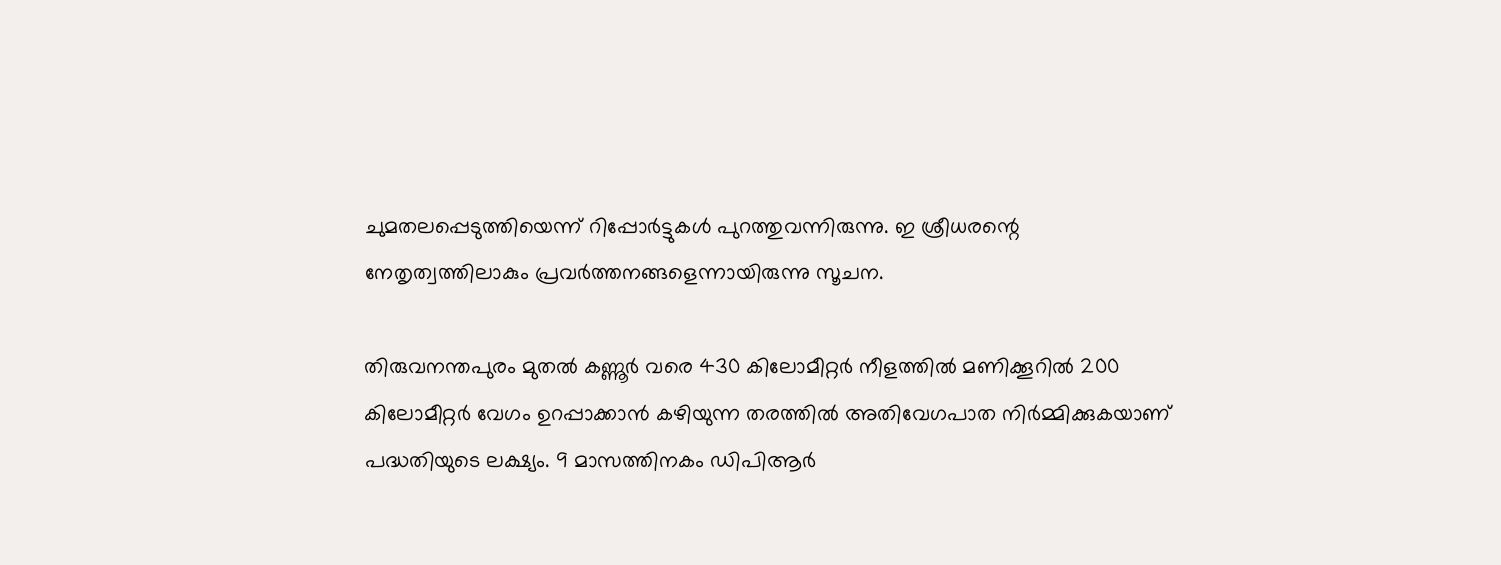ചുമതലപ്പെടുത്തിയെന്ന് റിപ്പോർട്ടുകൾ പുറത്തുവന്നിരുന്നു. ഇ ശ്രീധരന്റെ നേതൃത്വത്തിലാകും പ്രവർത്തനങ്ങളെന്നായിരുന്നു സൂചന.

തിരുവനന്തപുരം മുതൽ കണ്ണൂർ വരെ 430 കിലോമീറ്റർ നീളത്തിൽ മണിക്കൂറിൽ 200 കിലോമീറ്റർ വേഗം ഉറപ്പാക്കാൻ കഴിയുന്ന തരത്തിൽ അതിവേഗപാത നിർമ്മിക്കുകയാണ് പദ്ധതിയുടെ ലക്ഷ്യം. 9 മാസത്തിനകം ഡിപിആർ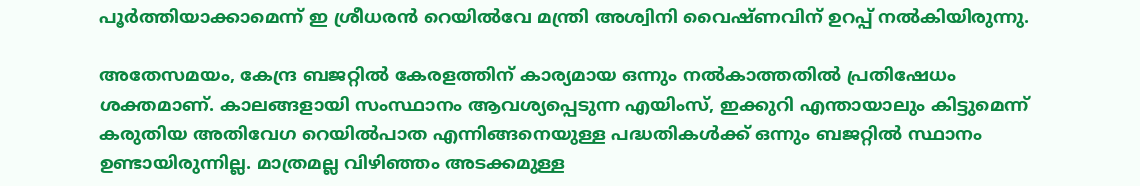പൂർത്തിയാക്കാമെന്ന് ഇ ശ്രീധരൻ റെയിൽവേ മന്ത്രി അശ്വിനി വൈഷ്‌ണവിന് ഉറപ്പ് നൽകിയിരുന്നു.

അതേസമയം, കേന്ദ്ര ബജറ്റിൽ കേരളത്തിന് കാര്യമായ ഒന്നും നൽകാത്തതിൽ പ്രതിഷേധം ശക്തമാണ്. കാലങ്ങളായി സംസ്ഥാനം ആവശ്യപ്പെടുന്ന എയിംസ്, ഇക്കുറി എന്തായാലും കിട്ടുമെന്ന് കരുതിയ അതിവേഗ റെയിൽപാത എന്നിങ്ങനെയുള്ള പദ്ധതികൾക്ക് ഒന്നും ബജറ്റിൽ സ്ഥാനം ഉണ്ടായിരുന്നില്ല. മാത്രമല്ല വിഴിഞ്ഞം അടക്കമുള്ള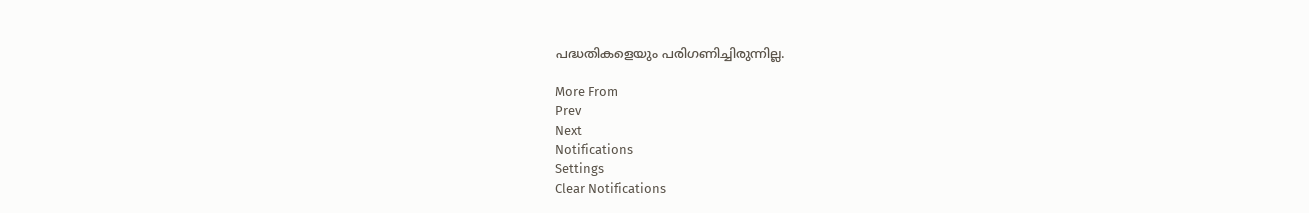പദ്ധതികളെയും പരിഗണിച്ചിരുന്നില്ല.

More From
Prev
Next
Notifications
Settings
Clear Notifications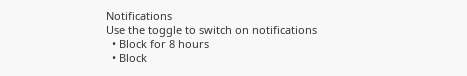Notifications
Use the toggle to switch on notifications
  • Block for 8 hours
  • Block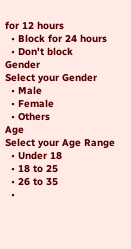for 12 hours
  • Block for 24 hours
  • Don't block
Gender
Select your Gender
  • Male
  • Female
  • Others
Age
Select your Age Range
  • Under 18
  • 18 to 25
  • 26 to 35
  •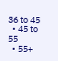36 to 45
  • 45 to 55
  • 55+